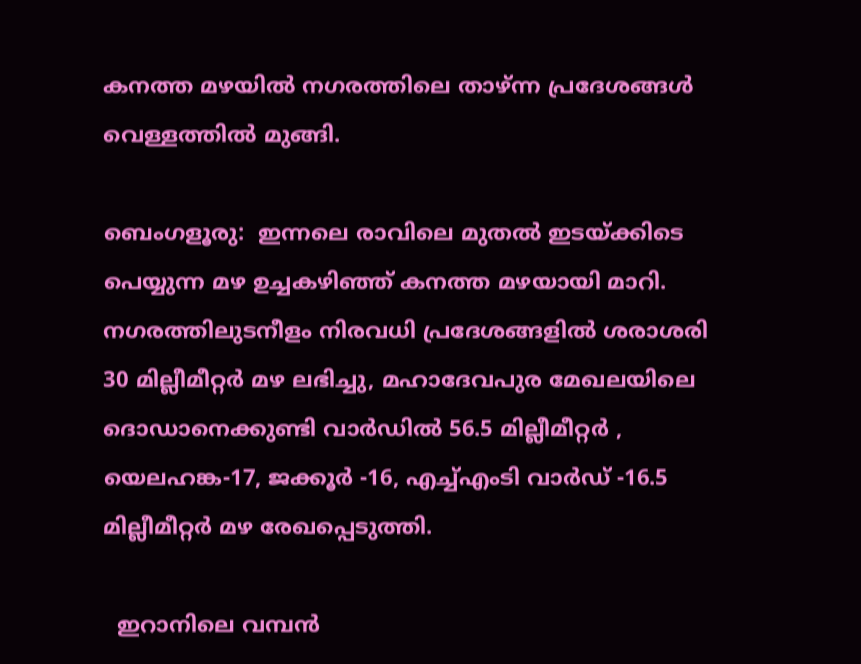കനത്ത മഴയിൽ നഗരത്തിലെ താഴ്ന്ന പ്രദേശങ്ങൾ വെള്ളത്തിൽ മുങ്ങി.

ബെംഗളൂരു:  ഇന്നലെ രാവിലെ മുതൽ ഇടയ്ക്കിടെ പെയ്യുന്ന മഴ ഉച്ചകഴിഞ്ഞ് കനത്ത മഴയായി മാറി. നഗരത്തിലുടനീളം നിരവധി പ്രദേശങ്ങളിൽ ശരാശരി 30 മില്ലീമീറ്റർ മഴ ലഭിച്ചു, മഹാദേവപുര മേഖലയിലെ ദൊഡാനെക്കുണ്ടി വാർഡിൽ 56.5 മില്ലീമീറ്റർ , യെലഹങ്ക-17, ജക്കൂർ -16, എച്ച്എംടി വാർഡ് -16.5 മില്ലീമീറ്റർ മഴ രേഖപ്പെടുത്തി.

  ഇറാനിലെ വമ്പൻ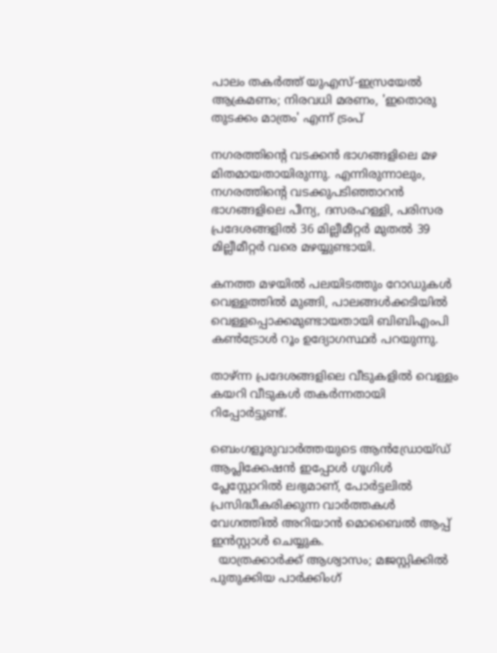പാലം തകർത്ത് യുഎസ്-ഇസ്രയേൽ ആക്രമണം; നിരവധി മരണം, 'ഇതൊരു തുടക്കം മാത്രം' എന്ന് ട്രംപ്

നഗരത്തിന്റെ വടക്കൻ ഭാഗങ്ങളിലെ മഴ മിതമായതായിരുന്നു. എന്നിരുന്നാലും, നഗരത്തിന്റെ വടക്കുപടിഞ്ഞാറൻ ഭാഗങ്ങളിലെ പീന്യ, ദസരഹള്ളി, പരിസര പ്രദേശങ്ങളിൽ 36 മില്ലീമീറ്റർ മുതൽ 39 മില്ലീമീറ്റർ വരെ മഴയ്യുണ്ടായി.

കനത്ത മഴയിൽ പലയിടത്തും റോഡുകൾ വെള്ളത്തിൽ മുങ്ങി, പാലങ്ങൾക്കടിയിൽ വെള്ളപ്പൊക്കമുണ്ടായതായി ബിബിഎംപി കൺട്രോൾ റൂം ഉദ്യോഗസ്ഥർ പറയുന്നു.

താഴ്ന്ന പ്രദേശങ്ങളിലെ വീടുകളിൽ വെള്ളം കയറി വീടുകൾ തകർന്നതായി റിപ്പോർട്ടുണ്ട്.

ബെംഗളൂരുവാർത്തയുടെ ആൻഡ്രോയ്ഡ് ആപ്ലിക്കേഷൻ ഇപ്പോൾ ഗൂഗിൾ പ്ലേസ്റ്റോറിൽ ലഭ്യമാണ്, പോർട്ടലിൽ പ്രസിദ്ധീകരിക്കുന്ന വാർത്തകൾ വേഗത്തിൽ അറിയാൻ മൊബൈൽ ആപ്പ് ഇൻസ്റ്റാൾ ചെയ്യുക.
  യാത്രക്കാർക്ക് ആശ്വാസം; മജസ്റ്റിക്കിൽ പുതുക്കിയ പാർക്കിംഗ്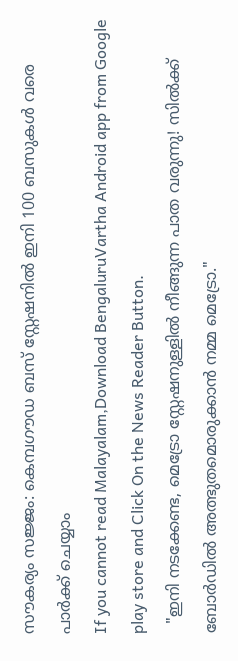സൗകര്യം സജ്ജം: കെമ്പഗൗഡ ബസ് സ്റ്റേഷനിൽ ഇനി 100 ബസുകൾ വരെ പാർക്ക് ചെയ്യാം
If you cannot read Malayalam,Download BengaluruVartha Android app from Google play store and Click On the News Reader Button.
  "ഇനി നടക്കേണ്ട, മെട്രോ സ്റ്റേഷനുള്ളിൽ നീങ്ങുന്ന പാത വരുന്നു! സിൽക്ക് ബോർഡിൽ അത്ഭുതമൊരുക്കാൻ നമ്മ മെട്രോ."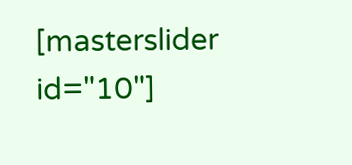[masterslider id="10"]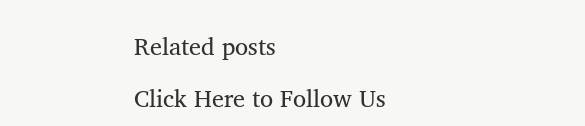Related posts

Click Here to Follow Us